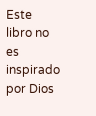Este libro no es inspirado por Dios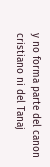y no forma parte del canon cristiano ni del Tanaj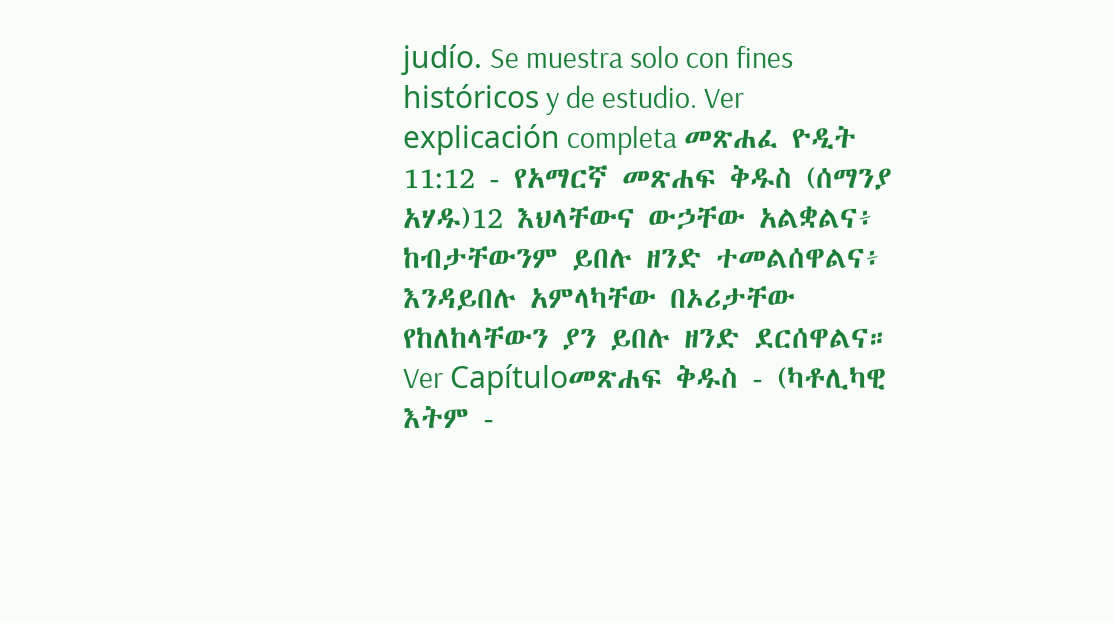judío. Se muestra solo con fines históricos y de estudio. Ver explicación completa መጽሐፈ ዮዲት 11:12 - የአማርኛ መጽሐፍ ቅዱስ (ሰማንያ አሃዱ)12 እህላቸውና ውኃቸው አልቋልና፥ ከብታቸውንም ይበሉ ዘንድ ተመልሰዋልና፥ እንዳይበሉ አምላካቸው በኦሪታቸው የከለከላቸውን ያን ይበሉ ዘንድ ደርሰዋልና። Ver Capítuloመጽሐፍ ቅዱስ - (ካቶሊካዊ እትም -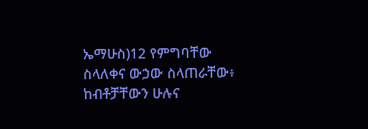ኤማሁስ)12 የምግባቸው ስላለቀና ውኃው ስላጠራቸው፥ ከብቶቻቸውን ሁሉና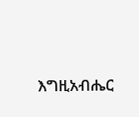እግዚአብሔር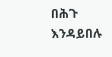በሕጉ እንዳይበሉ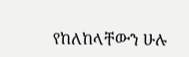የከለከላቸውን ሁሉ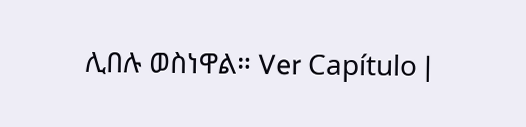ሊበሉ ወስነዋል። Ver Capítulo |